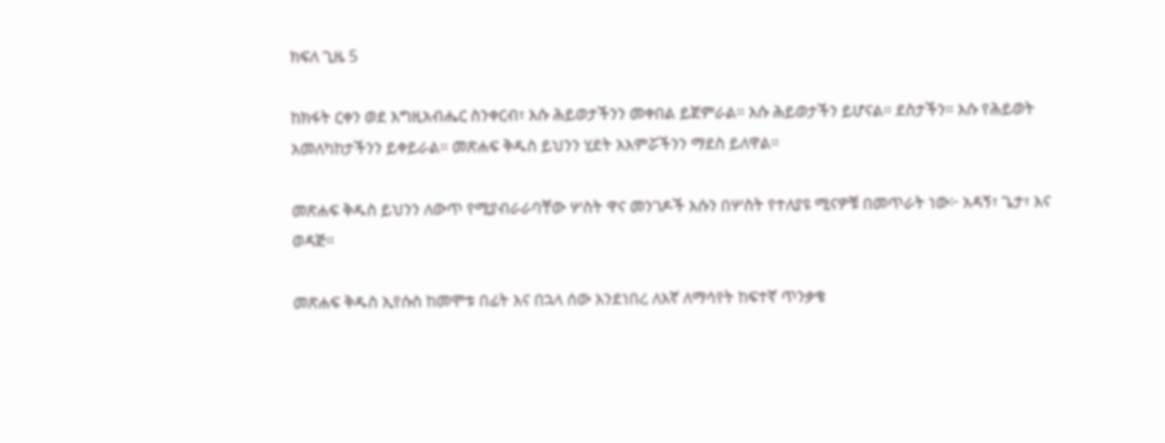ክፍለ ጊዜ 5

ከክፋት ርቀን ወደ እግዚአብሔር ስንቀርብ፣ እሱ ሕይወታችንን መቀበል ይጀምራል። እሱ ሕይወታችን ይሆናል። ደስታችን። እሱ የሕይወት አመለካከታችንን ይቀይራል። መጽሐፍ ቅዱስ ይህንን ሂደት አእምሯችንን ማደስ ይለዋል።

መጽሐፍ ቅዱስ ይህንን ለውጥ የሚያብራራባቸው ሦስት ዋና መንገዶች እሱን በሦስት የተለያዩ ሚናዎቹ በመጥራት ነው፦ አዳኝ፣ ጌታ፣ እና ወዳጅ።

መጽሐፍ ቅዱስ ኢየሱስ ከመሞቱ በፊት እና በኋላ ሰው እንደነበረ ለእኛ ለማሳየት ከፍተኛ ጥንቃቄ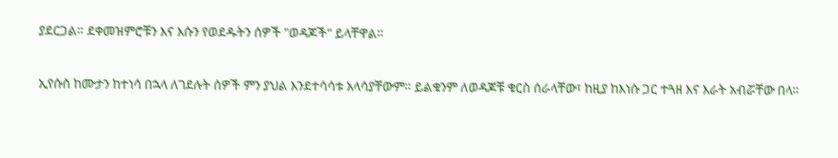ያደርጋል። ደቀመዝምሮቹን እና እሱን የወደዱትን ሰዎች "ወዳጆች" ይላቸዋል።

ኢየሱስ ከሙታን ከተነሳ በኋላ ለገደሉት ሰዎች ምን ያህል እንደተሳሳቱ አላሳያቸውም። ይልቁንም ለወዳጆቹ ቁርስ ሰራላቸው፣ ከዚያ ከእነሱ ጋር ተጓዘ እና እራት አብሯቸው በላ።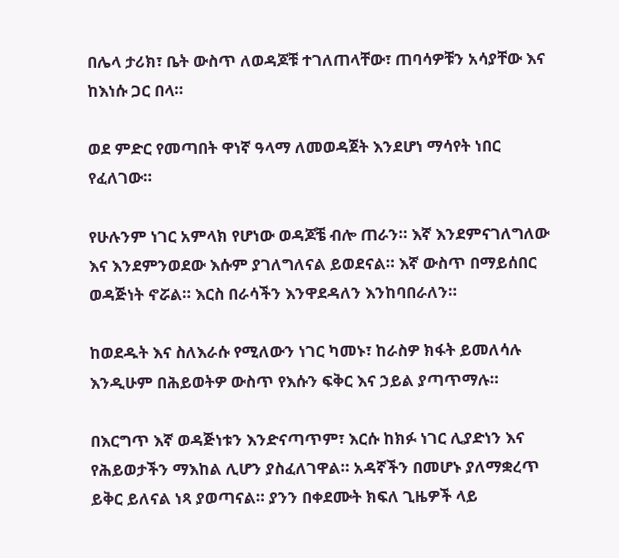በሌላ ታሪክ፣ ቤት ውስጥ ለወዳጆቹ ተገለጠላቸው፣ ጠባሳዎቹን አሳያቸው እና ከእነሱ ጋር በላ።

ወደ ምድር የመጣበት ዋነኛ ዓላማ ለመወዳጀት እንደሆነ ማሳየት ነበር የፈለገው።

የሁሉንም ነገር አምላክ የሆነው ወዳጆቼ ብሎ ጠራን። እኛ እንደምናገለግለው እና እንደምንወደው እሱም ያገለግለናል ይወደናል። እኛ ውስጥ በማይሰበር ወዳጅነት ኖሯል። እርስ በራሳችን እንዋደዳለን እንከባበራለን።

ከወደዱት እና ስለእራሱ የሚለውን ነገር ካመኑ፣ ከራስዎ ክፋት ይመለሳሉ እንዲሁም በሕይወትዎ ውስጥ የእሱን ፍቅር እና ኃይል ያጣጥማሉ።

በእርግጥ እኛ ወዳጅነቱን እንድናጣጥም፣ እርሱ ከክፉ ነገር ሊያድነን እና የሕይወታችን ማእከል ሊሆን ያስፈለገዋል። አዳኛችን በመሆኑ ያለማቋረጥ ይቅር ይለናል ነጻ ያወጣናል። ያንን በቀደሙት ክፍለ ጊዜዎች ላይ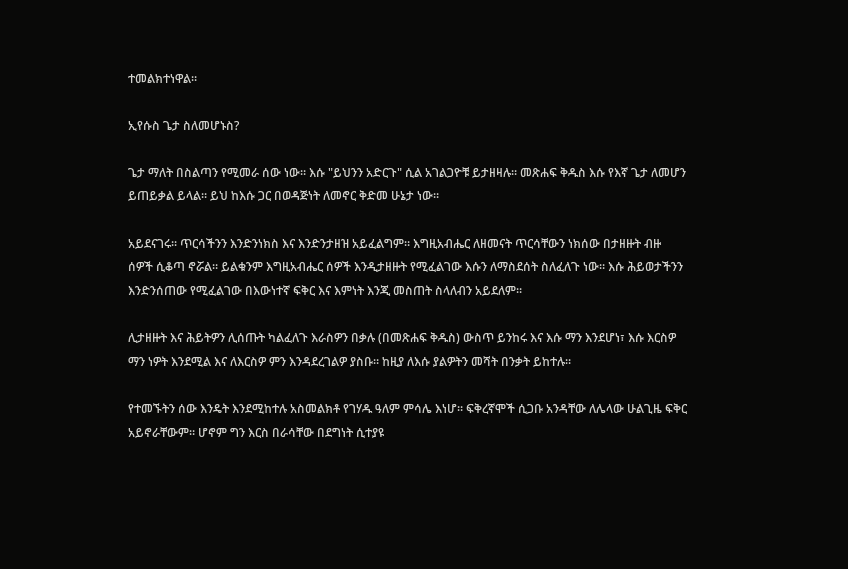ተመልክተነዋል።

ኢየሱስ ጌታ ስለመሆኑስ?

ጌታ ማለት በስልጣን የሚመራ ሰው ነው። እሱ "ይህንን አድርጉ" ሲል አገልጋዮቹ ይታዘዛሉ። መጽሐፍ ቅዱስ እሱ የእኛ ጌታ ለመሆን ይጠይቃል ይላል። ይህ ከእሱ ጋር በወዳጅነት ለመኖር ቅድመ ሁኔታ ነው።

አይደናገሩ፡፡ ጥርሳችንን እንድንነክስ እና እንድንታዘዝ አይፈልግም። እግዚአብሔር ለዘመናት ጥርሳቸውን ነክሰው በታዘዙት ብዙ ሰዎች ሲቆጣ ኖሯል። ይልቁንም እግዚአብሔር ሰዎች እንዲታዘዙት የሚፈልገው እሱን ለማስደሰት ስለፈለጉ ነው። እሱ ሕይወታችንን እንድንሰጠው የሚፈልገው በእውነተኛ ፍቅር እና እምነት እንጂ መስጠት ስላለብን አይደለም።

ሊታዘዙት እና ሕይትዎን ሊሰጡት ካልፈለጉ እራስዎን በቃሉ (በመጽሐፍ ቅዱስ) ውስጥ ይንከሩ እና እሱ ማን እንደሆነ፣ እሱ እርስዎ ማን ነዎት እንደሚል እና ለእርስዎ ምን እንዳደረገልዎ ያስቡ። ከዚያ ለእሱ ያልዎትን መሻት በንቃት ይከተሉ።

የተመኙትን ሰው እንዴት እንደሚከተሉ አስመልክቶ የገሃዱ ዓለም ምሳሌ እነሆ። ፍቅረኛሞች ሲጋቡ አንዳቸው ለሌላው ሁልጊዜ ፍቅር አይኖራቸውም። ሆኖም ግን እርስ በራሳቸው በደግነት ሲተያዩ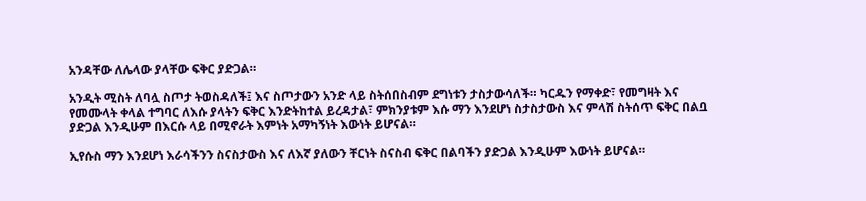አንዳቸው ለሌላው ያላቸው ፍቅር ያድጋል።

አንዲት ሚስት ለባሏ ስጦታ ትወስዳለች፤ እና ስጦታውን አንድ ላይ ስትሰበስብም ደግነቱን ታስታውሳለች። ካርዱን የማቀድ፣ የመግዛት እና የመሙላት ቀላል ተግባር ለእሱ ያላትን ፍቅር እንድትከተል ይረዳታል፣ ምክንያቱም እሱ ማን እንደሆነ ስታስታውስ እና ምላሽ ስትሰጥ ፍቅር በልቧ ያድጋል እንዲሁም በእርሱ ላይ በሚኖራት እምነት አማካኝነት እውነት ይሆናል።

ኢየሱስ ማን እንደሆነ እራሳችንን ስናስታውስ እና ለእኛ ያለውን ቸርነት ስናስብ ፍቅር በልባችን ያድጋል እንዲሁም እውነት ይሆናል።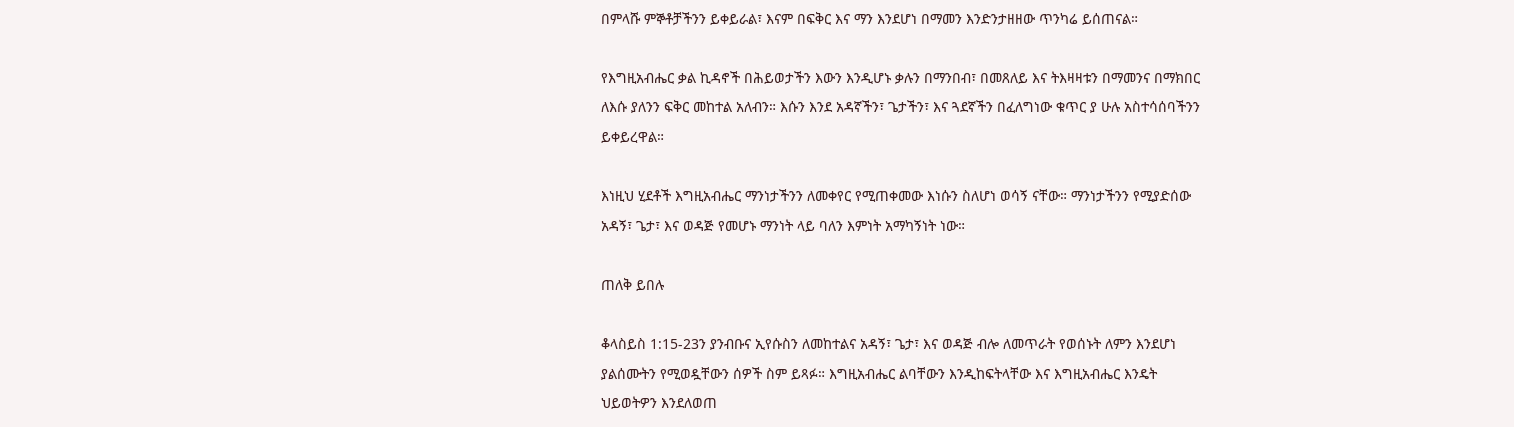በምላሹ ምኞቶቻችንን ይቀይራል፣ እናም በፍቅር እና ማን እንደሆነ በማመን እንድንታዘዘው ጥንካሬ ይሰጠናል።

የእግዚአብሔር ቃል ኪዳኖች በሕይወታችን እውን እንዲሆኑ ቃሉን በማንበብ፣ በመጸለይ እና ትእዛዛቱን በማመንና በማክበር ለእሱ ያለንን ፍቅር መከተል አለብን። እሱን እንደ አዳኛችን፣ ጌታችን፣ እና ጓደኛችን በፈለግነው ቁጥር ያ ሁሉ አስተሳሰባችንን ይቀይረዋል።

እነዚህ ሂደቶች እግዚአብሔር ማንነታችንን ለመቀየር የሚጠቀመው እነሱን ስለሆነ ወሳኝ ናቸው። ማንነታችንን የሚያድሰው አዳኝ፣ ጌታ፣ እና ወዳጅ የመሆኑ ማንነት ላይ ባለን እምነት አማካኝነት ነው።

ጠለቅ ይበሉ

ቆላስይስ 1:15-23ን ያንብቡና ኢየሱስን ለመከተልና አዳኝ፣ ጌታ፣ እና ወዳጅ ብሎ ለመጥራት የወሰኑት ለምን እንደሆነ ያልሰሙትን የሚወዷቸውን ሰዎች ስም ይጻፉ። እግዚአብሔር ልባቸውን እንዲከፍትላቸው እና እግዚአብሔር እንዴት ህይወትዎን እንደለወጠ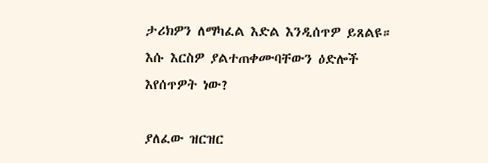ታሪክዎን ለማካፈል እድል እንዲሰጥዎ ይጸልዩ። እሱ እርስዎ ያልተጠቀሙባቸውን ዕድሎች እየሰጥዎት ነው?

ያለፈው ዝርዝር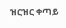ዝርዝር ቀጣይ